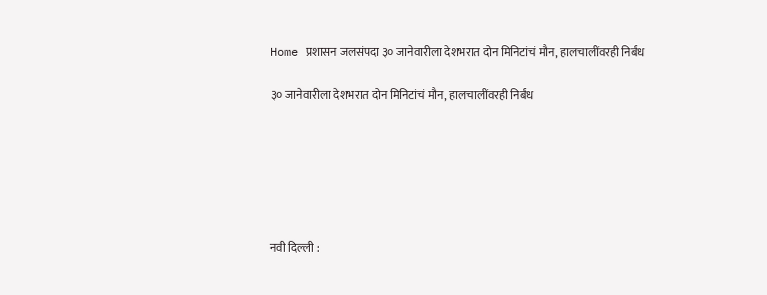Home प्रशासन जलसंपदा ३० जानेवारीला देशभरात दोन मिनिटांचं मौन, हालचालींवरही निर्बंध

३० जानेवारीला देशभरात दोन मिनिटांचं मौन, हालचालींवरही निर्बंध






नवी दिल्ली :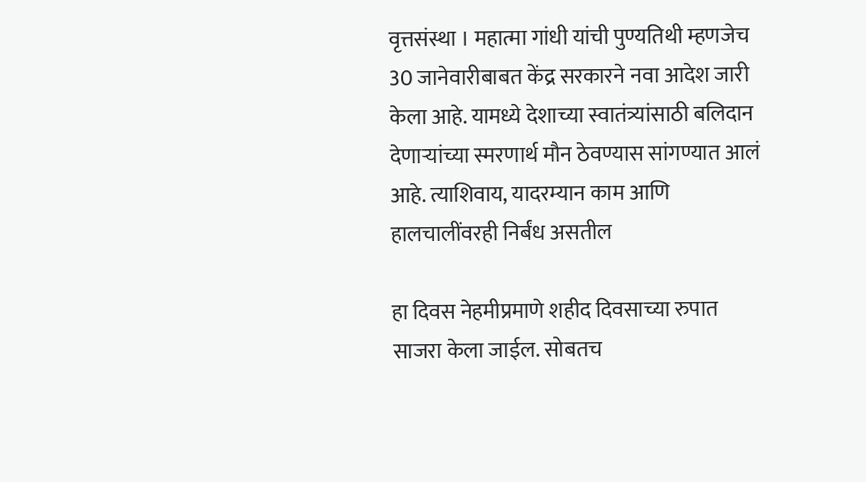वृत्तसंस्था । महात्मा गांधी यांची पुण्यतिथी म्हणजेच 30 जानेवारीबाबत केंद्र सरकारने नवा आदेश जारी केला आहे. यामध्ये देशाच्या स्वातंत्र्यांसाठी बलिदान देणाऱ्यांच्या स्मरणार्थ मौन ठेवण्यास सांगण्यात आलं आहे. त्याशिवाय, यादरम्यान काम आणि हालचालींवरही निर्बंध असतील

हा दिवस नेहमीप्रमाणे शहीद दिवसाच्या रुपात साजरा केला जाईल. सोबतच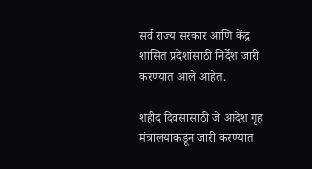सर्व राज्य सरकार आणि केंद्र शासित प्रदेशांसाठी निर्देश जारी करण्यात आले आहेत.

शहीद दिवसासाठी जे आदेश गृह मंत्रालयाकडून जारी करण्यात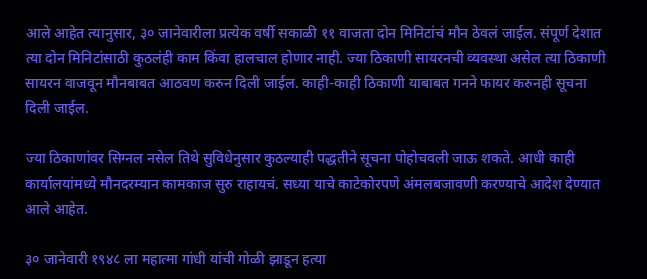आले आहेत त्यानुसार, ३० जानेवारीला प्रत्येक वर्षी सकाळी ११ वाजता दोन मिनिटांचं मौन ठेवलं जाईल. संपूर्ण देशात त्या दोन मिनिटांसाठी कुठलंही काम किंवा हालचाल होणार नाही. ज्या ठिकाणी सायरनची व्यवस्था असेल त्या ठिकाणी सायरन वाजवून मौनबाबत आठवण करुन दिली जाईल. काही-काही ठिकाणी याबाबत गनने फायर करुनही सूचना दिली जाईल.

ज्या ठिकाणांवर सिग्नल नसेल तिथे सुविधेनुसार कुठल्याही पद्धतीने सूचना पोहोचवली जाऊ शकते. आधी काही कार्यालयांमध्ये मौनदरम्यान कामकाज सुरु राहायचं. सध्या याचे काटेकोरपणे अंमलबजावणी करण्याचे आदेश देण्यात आले आहेत.

३० जानेवारी १९४८ ला महात्मा गांधी यांची गोळी झाडून हत्या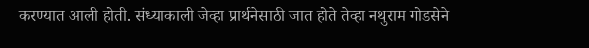करण्यात आली होती. संध्याकाली जेव्हा प्रार्थनेसाठी जात होते तेव्हा नथुराम गोडसेने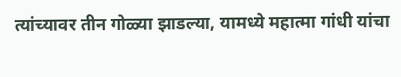त्यांच्यावर तीन गोळ्या झाडल्या, यामध्ये महात्मा गांधी यांचा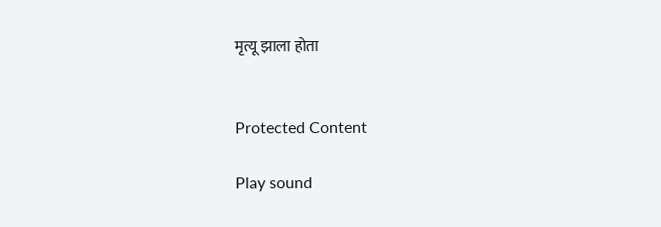मृत्यू झाला होता


Protected Content

Play sound